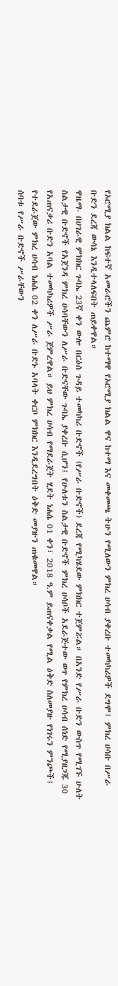የኦሮሚያ ክልል ከፍተኛ አመራሮችን ጨምሮ ከተማዋ የኦሮሚያ ክልል ዋና ከተማ እና መቀመጫ ትሁን የሚለውን ምክረ ሀሳብ ያቀረቡ ተመካካሪዎች ደግሞ፤ ምክረ ሀሳቡ በሥራ ቡድን ደረጃ ውሳኔ እንዲተላለፍበት ጠይቀዋል።
ዋዜማ- በሀገራዊ ምክክር ጉባኤ 23ኛ ቀን ውሎ በርዕሰ ጉዳይ ተመካካሪ ቡድኖች (የሥራ ቡድኖች) ደረጃ የሚካሄደው ምክክር ተጀምሯል። በአንድ የሥራ ቡድን ውስጥ የሚገኙ ሁለት ስልታዊ ቡድኖች የአጀንዳ ምክረ ሀሳባቸውን ለሥራ ቡድናቸው ጉባኤ ያቀረቡ ሲሆን፤ የሁለቱን ስልታዊ ቡድኖች ምክረ ሀሳቦች አደራጅተው ወጥ የምክረ ሀሳብ ሰነድ የሚያዘጋጁ 30 የአጠናቃሪ ቡድን አባል ተመካካሪዎች ሥራ ጀምረዋል። ይህ ምክረ ሀሳብ የማደራጀት ሂደት ነሐሴ 01 ቀን፣ 2018 ዓ.ም ይጠናቀቃል የሚል ዕቅድ ስለመያዙ የነገሩን ምንጮች፤ የተደራጀው ምክረ ሀሳብ ነሐሴ 02 ቀን ለሥራ ቡድኑ አባላት ቀርቦ ምክክር እንዲደረግበት ዕቅድ መያዙን ጠቁመዋል።
ሰባቱ የሥራ ቡድኖች ሥራቸውን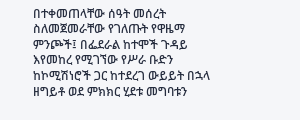በተቀመጠላቸው ሰዓት መሰረት ስለመጀመራቸው የገለጡት የዋዜማ ምንጮች፤ በፌደራል ከተሞች ጉዳይ እየመከረ የሚገኘው የሥራ ቡድን ከኮሚሽነሮች ጋር ከተደረገ ውይይት በኋላ ዘግይቶ ወደ ምክክር ሂደቱ መግባቱን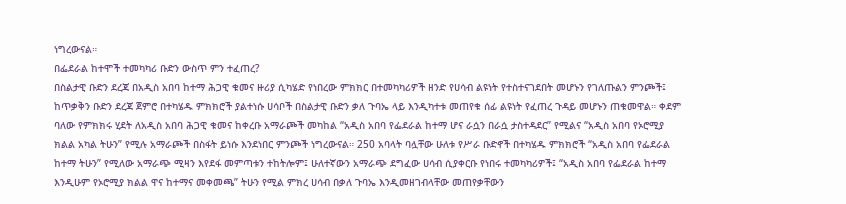ነግረውናል።
በፌደራል ከተሞች ተመካካሪ ቡድን ውስጥ ምን ተፈጠረ?
በስልታዊ ቡድን ደረጃ በአዲስ አበባ ከተማ ሕጋዊ ቁመና ዙሪያ ሲካሄድ የነበረው ምክክር በተመካካሪዎች ዘንድ የሀሳብ ልዩነት የተስተናገደበት መሆኑን የገለጡልን ምንጮች፤ ከጥቃቅን ቡድን ደረጃ ጀምሮ በተካሄዱ ምክክሮች ያልተነሱ ሀሳቦች በስልታዊ ቡድን ቃለ ጉባኤ ላይ እንዲካተቱ መጠየቁ ሰፊ ልዩነት የፈጠረ ጉዳይ መሆኑን ጠቁመዋል። ቀደም ባለው የምክክሩ ሂደት ለአዲስ አበባ ሕጋዊ ቁመና ከቀረቡ አማራጮች መካከል “አዲስ አበባ የፌደራል ከተማ ሆና ራሷን በራሷ ታስተዳደር” የሚልና “አዲስ አበባ የኦሮሚያ ክልል አካል ትሁን” የሚሉ አማራጮች በስፋት ይነሱ እንደነበር ምንጮች ነግረውናል። 250 አባላት ባሏቸው ሁለቱ የሥራ ቡድኖች በተካሄዱ ምክክሮች “አዲስ አበባ የፌደራል ከተማ ትሁን” የሚለው አማራጭ ሚዛን እየደፋ መምጣቱን ተከትሎም፤ ሁለተኛውን አማራጭ ደግፈው ሀሳብ ሲያቀርቡ የነበሩ ተመካካሪዎች፤ “አዲስ አበባ የፌደራል ከተማ እንዲሁም የኦሮሚያ ክልል ዋና ከተማና መቀመጫ” ትሁን የሚል ምክረ ሀሳብ በቃለ ጉባኤ እንዲመዘገብላቸው መጠየቃቸውን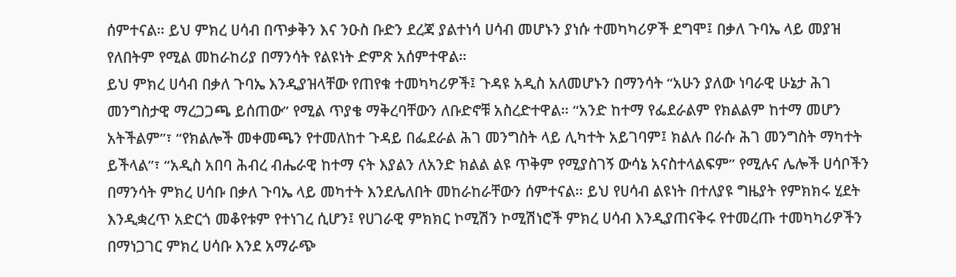ሰምተናል። ይህ ምክረ ሀሳብ በጥቃቅን እና ንዑስ ቡድን ደረጃ ያልተነሳ ሀሳብ መሆኑን ያነሱ ተመካካሪዎች ደግሞ፤ በቃለ ጉባኤ ላይ መያዝ የለበትም የሚል መከራከሪያ በማንሳት የልዩነት ድምጽ አሰምተዋል።
ይህ ምክረ ሀሳብ በቃለ ጉባኤ እንዲያዝላቸው የጠየቁ ተመካካሪዎች፤ ጉዳዩ አዲስ አለመሆኑን በማንሳት “አሁን ያለው ነባራዊ ሁኔታ ሕገ መንግስታዊ ማረጋጋጫ ይሰጠው” የሚል ጥያቄ ማቅረባቸውን ለቡድኖቹ አስረድተዋል። “አንድ ከተማ የፌደራልም የክልልም ከተማ መሆን አትችልም”፣ “የክልሎች መቀመጫን የተመለከተ ጉዳይ በፌደራል ሕገ መንግስት ላይ ሊካተት አይገባም፤ ክልሉ በራሱ ሕገ መንግስት ማካተት ይችላል”፣ “አዲስ አበባ ሕብረ ብሔራዊ ከተማ ናት እያልን ለአንድ ክልል ልዩ ጥቅም የሚያስገኝ ውሳኔ አናስተላልፍም” የሚሉና ሌሎች ሀሳቦችን በማንሳት ምክረ ሀሳቡ በቃለ ጉባኤ ላይ መካተት እንደሌለበት መከራከራቸውን ሰምተናል። ይህ የሀሳብ ልዩነት በተለያዩ ግዜያት የምክክሩ ሂደት እንዲቋረጥ አድርጎ መቆየቱም የተነገረ ሲሆን፤ የሀገራዊ ምክክር ኮሚሽን ኮሚሽነሮች ምክረ ሀሳብ እንዲያጠናቅሩ የተመረጡ ተመካካሪዎችን በማነጋገር ምክረ ሀሳቡ እንደ አማራጭ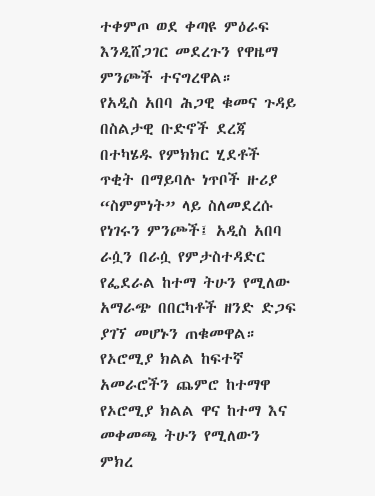ተቀምጦ ወደ ቀጣዩ ምዕራፍ እንዲሸጋገር መደረጉን የዋዜማ ምንጮች ተናግረዋል።
የአዲስ አበባ ሕጋዊ ቁመና ጉዳይ
በስልታዊ ቡድኖች ደረጃ በተካሄዱ የምክክር ሂደቶች ጥቂት በማይባሉ ነጥቦች ዙሪያ “ስምምነት” ላይ ስለመደረሱ የነገሩን ምንጮች፤ አዲስ አበባ ራሷን በራሷ የምታስተዳድር የፌደራል ከተማ ትሁን የሚለው አማራጭ በበርካቶች ዘንድ ድጋፍ ያገኘ መሆኑን ጠቁመዋል። የኦሮሚያ ክልል ከፍተኛ አመራሮችን ጨምሮ ከተማዋ የኦሮሚያ ክልል ዋና ከተማ እና መቀመጫ ትሁን የሚለውን ምክረ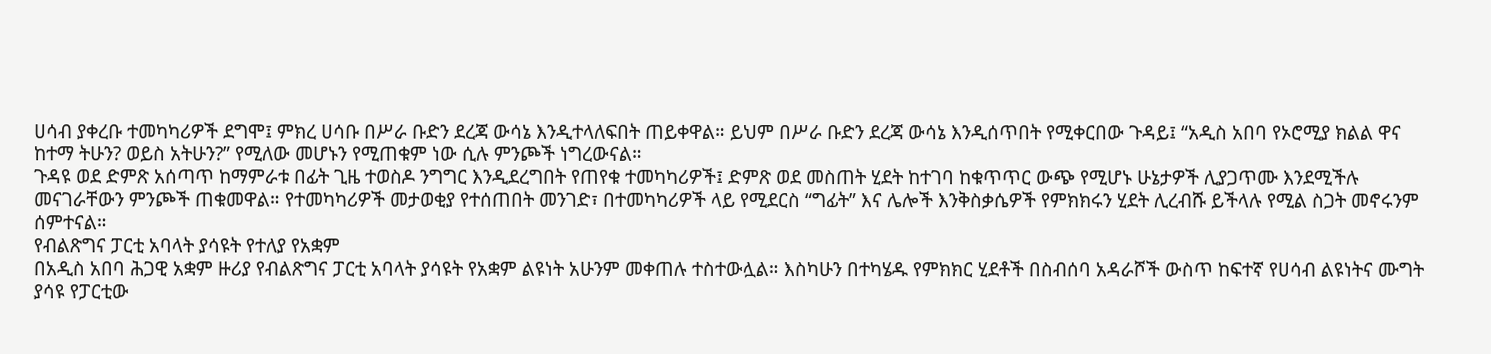ሀሳብ ያቀረቡ ተመካካሪዎች ደግሞ፤ ምክረ ሀሳቡ በሥራ ቡድን ደረጃ ውሳኔ እንዲተላለፍበት ጠይቀዋል። ይህም በሥራ ቡድን ደረጃ ውሳኔ እንዲሰጥበት የሚቀርበው ጉዳይ፤ “አዲስ አበባ የኦሮሚያ ክልል ዋና ከተማ ትሁን? ወይስ አትሁን?” የሚለው መሆኑን የሚጠቁም ነው ሲሉ ምንጮች ነግረውናል።
ጉዳዩ ወደ ድምጽ አሰጣጥ ከማምራቱ በፊት ጊዜ ተወስዶ ንግግር እንዲደረግበት የጠየቁ ተመካካሪዎች፤ ድምጽ ወደ መስጠት ሂደት ከተገባ ከቁጥጥር ውጭ የሚሆኑ ሁኔታዎች ሊያጋጥሙ እንደሚችሉ መናገራቸውን ምንጮች ጠቁመዋል። የተመካካሪዎች መታወቂያ የተሰጠበት መንገድ፣ በተመካካሪዎች ላይ የሚደርስ “ግፊት” እና ሌሎች እንቅስቃሴዎች የምክክሩን ሂደት ሊረብሹ ይችላሉ የሚል ስጋት መኖሩንም ሰምተናል።
የብልጽግና ፓርቲ አባላት ያሳዩት የተለያ የአቋም
በአዲስ አበባ ሕጋዊ አቋም ዙሪያ የብልጽግና ፓርቲ አባላት ያሳዩት የአቋም ልዩነት አሁንም መቀጠሉ ተስተውሏል። እስካሁን በተካሄዱ የምክክር ሂደቶች በስብሰባ አዳራሾች ውስጥ ከፍተኛ የሀሳብ ልዩነትና ሙግት ያሳዩ የፓርቲው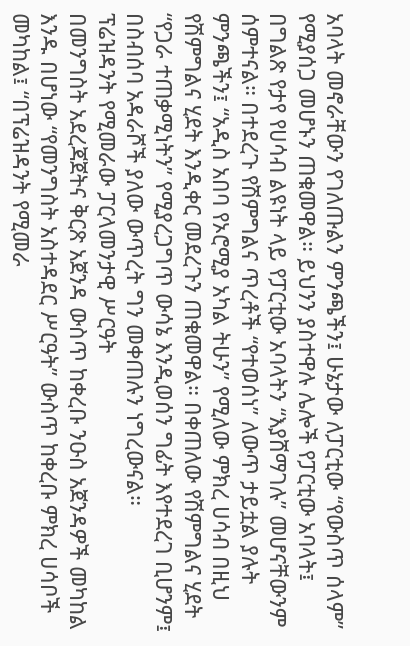አባላት መኖራቸውን የገለጡልን ምንጫችን፤ ሁኔታው ለፓርቲው “የውስጥ ሰላም” የሚያሰጋ መሆኑን ጠቁመዋል። ይህንን ያስተዋሉ ሌሎች የፓርቲው አባላት፤ በግልጽ የታየ የሀሳብ ልዩነት ላይ የፓርቲው አባላትን “እያሸማገሉ” መሆናቸውንም ሰምተናል። በተደረጉ የሽምግልና ጥረቶች “የተወሰነ” ለውጥ ታይቷል ያሉት ምንጫችን፤ “አዲስ አበባ የኦሮሚያ አካል ትሁን” የሚለው ምክረ ሀሳብ በዚህ የሽምግልና ሂደት እንዲቀር መደረጉን ጠቁመዋል። በቀጠለው የሽምግልና ሂደት “የጋራ ተጠቃሚነትን” የሚያረጋግጥ ውሳኔ እንዲወሰን ግፊት እየተደረገ ቢሆንም፤ በስብሰባ አዳራሾች ያለው ውጥረት ግን መቀጠሉን ነግረውናል።
ፕሬዝዳንት የሚመራው ፓርላመንታዊ ሥርዓት
በመንግስት አደረጃጀትና ቅርጽ አጀንዳ ውስጥ ከቀረቡ ንዑስ አጀንዳዎች መካከል እንዱ በሆነው “የመንግስት አስተዳደር ሥርዓት” ውስጥ ከቀረቡ ምክረ ሀሳቦች መካከል፤ “በፕሬዝዳንት የሚመራ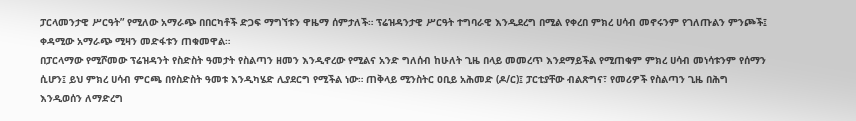ፓርላመንታዊ ሥርዓት” የሚለው አማራጭ በበርካቶች ድጋፍ ማግኘቱን ዋዜማ ሰምታለች። ፕሬዝዳንታዊ ሥርዓት ተግባራዊ እንዲደረግ በሚል የቀረበ ምክረ ሀሳብ መኖሩንም የገለጡልን ምንጮች፤ ቀዳሚው አማራጭ ሚዛን መድፋቱን ጠቁመዋል።
በፓርላማው የሚሾመው ፕሬዝዳንት የስድስት ዓመታት የስልጣን ዘመን እንዲኖረው የሚልና አንድ ግለሰብ ከሁለት ጊዜ በላይ መመረጥ እንደማይችል የሚጠቁም ምክረ ሀሳብ መነሳቱንም የሰማን ሲሆን፤ ይህ ምክረ ሀሳብ ምርጫ በየስድስት ዓመቱ እንዲካሄድ ሊያደርግ የሚችል ነው። ጠቅላይ ሚንስትር ዐቢይ አሕመድ (ዶ/ር)፤ ፓርቲያቸው ብልጽግና፣ የመሪዎች የስልጣን ጊዜ በሕግ እንዲወሰን ለማድረግ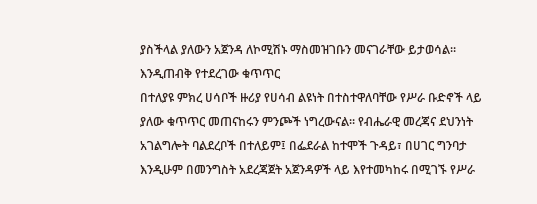ያስችላል ያለውን አጀንዳ ለኮሚሽኑ ማስመዝገቡን መናገራቸው ይታወሳል።
እንዲጠብቅ የተደረገው ቁጥጥር
በተለያዩ ምክረ ሀሳቦች ዙሪያ የሀሳብ ልዩነት በተስተዋለባቸው የሥራ ቡድኖች ላይ ያለው ቁጥጥር መጠናከሩን ምንጮች ነግረውናል። የብሔራዊ መረጃና ደህንነት አገልግሎት ባልደረቦች በተለይም፤ በፌደራል ከተሞች ጉዳይ፣ በሀገር ግንባታ እንዲሁም በመንግስት አደረጃጀት አጀንዳዎች ላይ እየተመካከሩ በሚገኙ የሥራ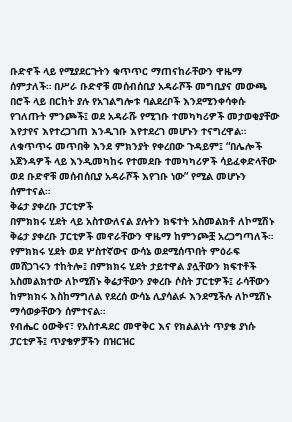ቡድኖች ላይ የሚያደርጉትን ቁጥጥር ማጠናከራቸውን ዋዜማ ሰምታለች። በሥራ ቡድኖቹ መሰብሰቢያ አዳራሾች መግቢያና መውጫ በሮች ላይ በርከት ያሉ የአገልግሎቱ ባልደረቦች እንደሚንቀሳቀሱ የገለጡት ምንጮች፤ ወደ አዳራሹ የሚገቡ ተመካካሪዎች መታወቂያቸው እየታየና እየተረጋገጠ እንዲገቡ እየተደረገ መሆኑን ተናግረዋል። ለቁጥጥሩ መጥበቅ እንደ ምክንያት የቀረበው ጉዳይም፤ “በሌሎች አጀንዳዎች ላይ እንዲመካከሩ የተመደቡ ተመካካሪዎች ሳይፈቀድላቸው ወደ ቡድኖቹ መሰብሰቢያ አዳራሾች እየገቡ ነው” የሚል መሆኑን ሰምተናል።
ቅሬታ ያቀረቡ ፓርቲዎች
በምክክሩ ሂደት ላይ አስተውለናል ያሉትን ክፍተት አስመልክቶ ለኮሚሽኑ ቅሬታ ያቀረቡ ፓርቲዎች መኖራቸውን ዋዜማ ከምንጮቿ አረጋግጣለች። የምክክሩ ሂደት ወደ ሦስተኛውና ውሳኔ ወደሚሰጥበት ምዕራፍ መሸጋገሩን ተከትሎ፤ በምክክሩ ሂደት ታይተዋል ያሏቸውን ክፍተቶች አስመልክተው ለኮሚሽኑ ቅሬታቸውን ያቀረቡ ሶስት ፓርቲዎች፤ ራሳቸውን ከምክክሩ እስከማግለል የደረሰ ውሳኔ ሊያሳልፉ እንደሚችሉ ለኮሚሽኑ ማሳወቃቸውን ሰምተናል።
የብሔር ዕውቅና፣ የአስተዳደር መዋቅር እና የክልልነት ጥያቄ ያነሱ ፓርቲዎች፤ ጥያቄዎቻችን በዝርዝር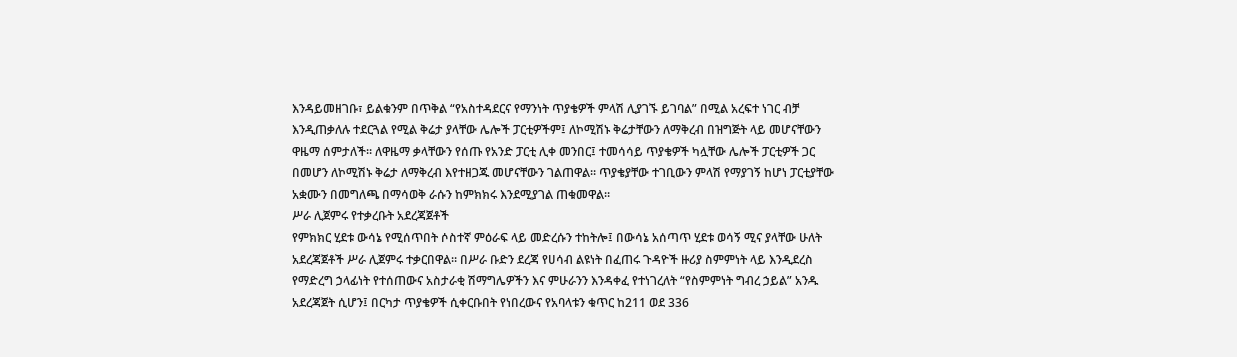እንዳይመዘገቡ፣ ይልቁንም በጥቅል “የአስተዳደርና የማንነት ጥያቄዎች ምላሽ ሊያገኙ ይገባል” በሚል አረፍተ ነገር ብቻ እንዲጠቃለሉ ተደርጓል የሚል ቅሬታ ያላቸው ሌሎች ፓርቲዎችም፤ ለኮሚሽኑ ቅሬታቸውን ለማቅረብ በዝግጅት ላይ መሆናቸውን ዋዜማ ሰምታለች። ለዋዜማ ቃላቸውን የሰጡ የአንድ ፓርቲ ሊቀ መንበር፤ ተመሳሳይ ጥያቄዎች ካሏቸው ሌሎች ፓርቲዎች ጋር በመሆን ለኮሚሽኑ ቅሬታ ለማቅረብ እየተዘጋጁ መሆናቸውን ገልጠዋል። ጥያቄያቸው ተገቢውን ምላሽ የማያገኝ ከሆነ ፓርቲያቸው አቋሙን በመግለጫ በማሳወቅ ራሱን ከምክክሩ እንደሚያገል ጠቁመዋል።
ሥራ ሊጀምሩ የተቃረቡት አደረጃጀቶች
የምክክር ሂደቱ ውሳኔ የሚሰጥበት ሶስተኛ ምዕራፍ ላይ መድረሱን ተከትሎ፤ በውሳኔ አሰጣጥ ሂደቱ ወሳኝ ሚና ያላቸው ሁለት አደረጃጀቶች ሥራ ሊጀምሩ ተቃርበዋል። በሥራ ቡድን ደረጃ የሀሳብ ልዩነት በፈጠሩ ጉዳዮች ዙሪያ ስምምነት ላይ እንዲደረስ የማድረግ ኃላፊነት የተሰጠውና አስታራቂ ሽማግሌዎችን እና ምሁራንን እንዳቀፈ የተነገረለት “የስምምነት ግብረ ኃይል” አንዱ አደረጃጀት ሲሆን፤ በርካታ ጥያቄዎች ሲቀርቡበት የነበረውና የአባላቱን ቁጥር ከ211 ወደ 336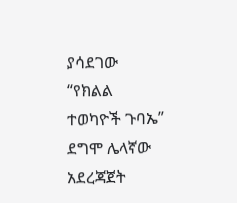ያሳደገው “የክልል ተወካዮች ጉባኤ” ደግሞ ሌላኛው አደረጃጀት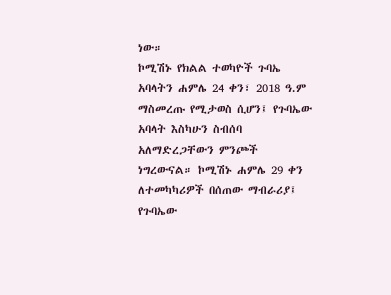ነው።
ኮሚሽኑ የክልል ተወካዮች ጉባኤ አባላትን ሐምሌ 24 ቀን፣ 2018 ዓ.ም ማስመረጡ የሚታወስ ሲሆን፤ የጉባኤው አባላት እስካሁን ስብሰባ አለማድረጋቸውን ምንጮች ነግረውናል። ኮሚሽኑ ሐምሌ 29 ቀን ለተመካካሪዎች በሰጠው ማብራሪያ፤ የጉባኤው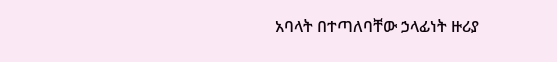አባላት በተጣለባቸው ኃላፊነት ዙሪያ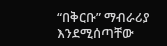“በቅርቡ” ማብራሪያ እንደሚሰጣቸው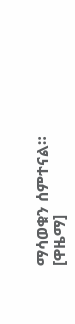ማሳወቁን ሰምተናል። [ዋዜማ]